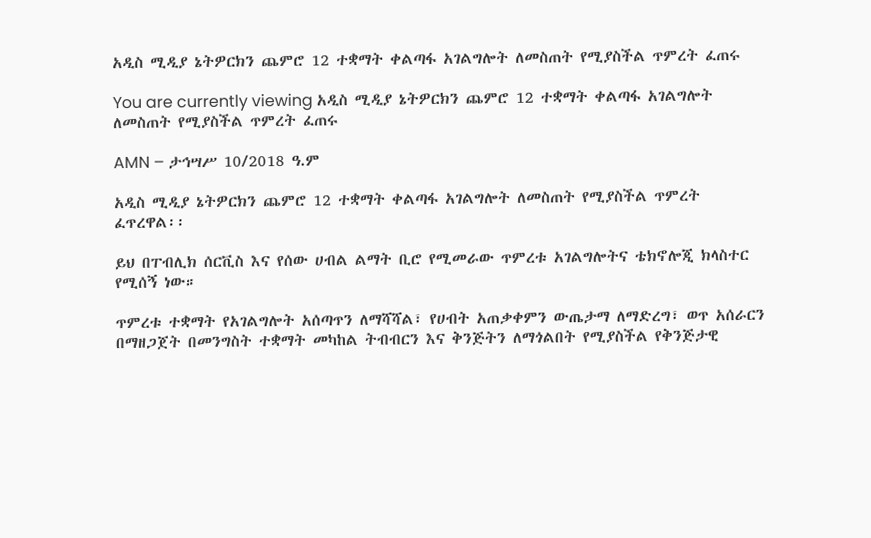አዲስ ሚዲያ ኔትዎርክን ጨምሮ 12 ተቋማት ቀልጣፋ አገልግሎት ለመስጠት የሚያስችል ጥምረት ፈጠሩ

You are currently viewing አዲስ ሚዲያ ኔትዎርክን ጨምሮ 12 ተቋማት ቀልጣፋ አገልግሎት ለመስጠት የሚያስችል ጥምረት ፈጠሩ

AMN – ታኅሣሥ 10/2018 ዓ.ም

አዲስ ሚዲያ ኔትዎርክን ጨምሮ 12 ተቋማት ቀልጣፋ አገልግሎት ለመስጠት የሚያስችል ጥምረት ፈጥረዋል፡፡

ይህ በፐብሊክ ሰርቪስ እና የሰው ሀብል ልማት ቢሮ የሚመራው ጥምረቱ አገልግሎትና ቴክኖሎጂ ክላስተር የሚሰኝ ነው።

ጥምረቱ ተቋማት የአገልግሎት አሰጣጥን ለማሻሻል፣ የሀብት አጠቃቀምን ውጤታማ ለማድረግ፣ ወጥ አሰራርን በማዘጋጀት በመንግስት ተቋማት መካከል ትብብርን እና ቅንጅትን ለማጎልበት የሚያስችል የቅንጅታዊ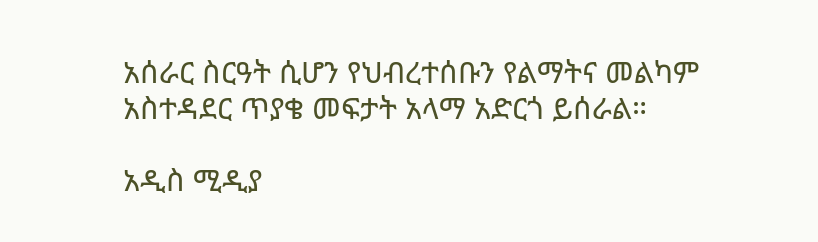አሰራር ስርዓት ሲሆን የህብረተሰቡን የልማትና መልካም አስተዳደር ጥያቄ መፍታት አላማ አድርጎ ይሰራል።

አዲስ ሚዲያ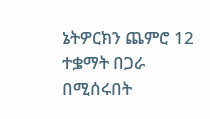ኔትዎርክን ጨምሮ 12 ተቌማት በጋራ በሚሰሩበት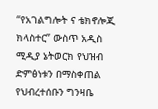“የአገልግሎት ና ቴክኖሎጂ ክላስተር” ውስጥ አዲስ ሚዲያ ኔትወርክ የህዝብ ድምፅነቱን በማስቀጠል የህብረተሰቡን ግንዛቤ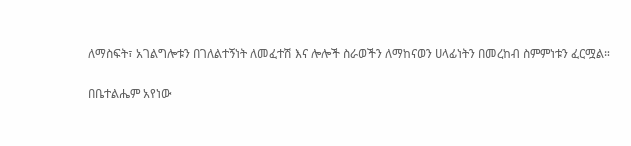ለማስፍት፣ አገልግሎቱን በገለልተኝነት ለመፈተሽ እና ሎሎች ስራወችን ለማከናወን ሀላፊነትን በመረከብ ስምምነቱን ፈርሟል።

በቤተልሔም አየነው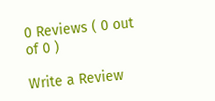0 Reviews ( 0 out of 0 )

Write a Review